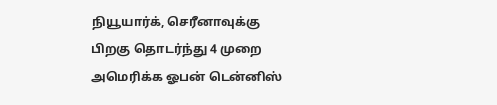நியூயார்க், செரீனாவுக்கு பிறகு தொடர்ந்து 4 முறை அமெரிக்க ஓபன் டென்னிஸ்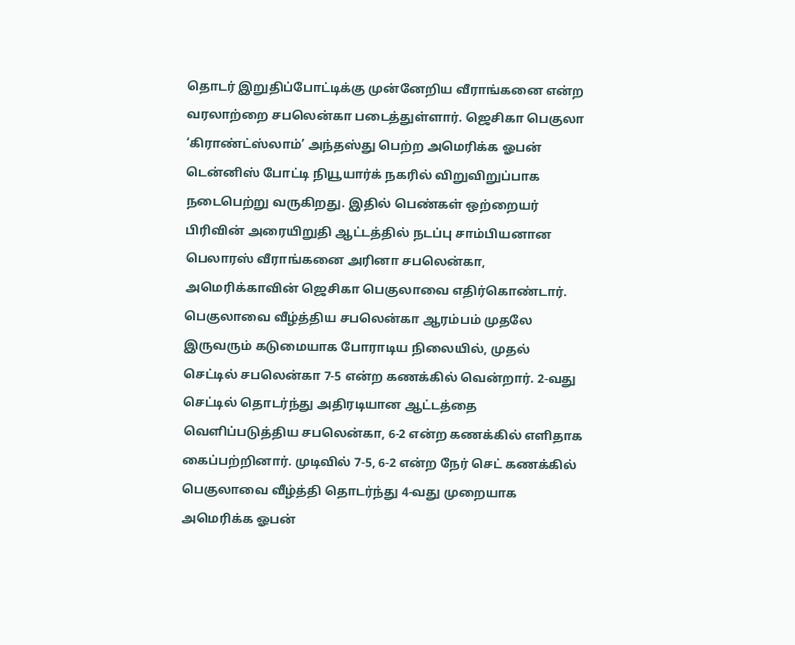தொடர் இறுதிப்போட்டிக்கு முன்னேறிய வீராங்கனை என்ற வரலாற்றை சபலென்கா படைத்துள்ளார். ஜெசிகா பெகுலா ‘கிராண்ட்ஸ்லாம்’ அந்தஸ்து பெற்ற அமெரிக்க ஓபன் டென்னிஸ் போட்டி நியூயார்க் நகரில் விறுவிறுப்பாக நடைபெற்று வருகிறது. இதில் பெண்கள் ஒற்றையர் பிரிவின் அரையிறுதி ஆட்டத்தில் நடப்பு சாம்பியனான பெலாரஸ் வீராங்கனை அரினா சபலென்கா, அமெரிக்காவின் ஜெசிகா பெகுலாவை எதிர்கொண்டார். பெகுலாவை வீழ்த்திய சபலென்கா ஆரம்பம் முதலே இருவரும் கடுமையாக போராடிய நிலையில், முதல் செட்டில் சபலென்கா 7-5 என்ற கணக்கில் வென்றார். 2-வது செட்டில் தொடர்ந்து அதிரடியான ஆட்டத்தை வெளிப்படுத்திய சபலென்கா, 6-2 என்ற கணக்கில் எளிதாக கைப்பற்றினார். முடிவில் 7-5, 6-2 என்ற நேர் செட் கணக்கில் பெகுலாவை வீழ்த்தி தொடர்ந்து 4-வது முறையாக அமெரிக்க ஓபன்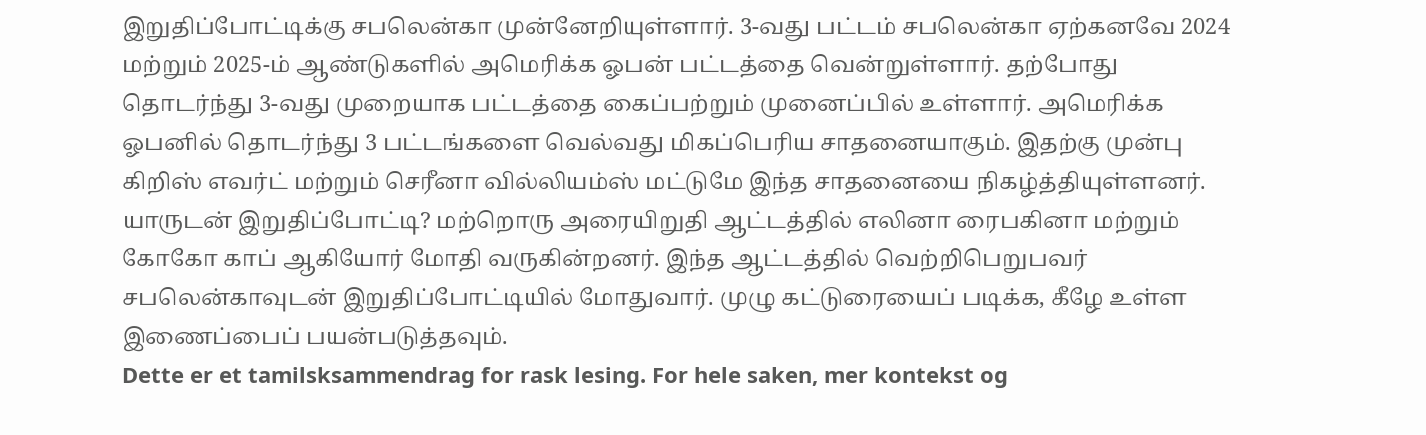இறுதிப்போட்டிக்கு சபலென்கா முன்னேறியுள்ளார். 3-வது பட்டம் சபலென்கா ஏற்கனவே 2024 மற்றும் 2025-ம் ஆண்டுகளில் அமெரிக்க ஓபன் பட்டத்தை வென்றுள்ளார். தற்போது தொடர்ந்து 3-வது முறையாக பட்டத்தை கைப்பற்றும் முனைப்பில் உள்ளார். அமெரிக்க ஓபனில் தொடர்ந்து 3 பட்டங்களை வெல்வது மிகப்பெரிய சாதனையாகும். இதற்கு முன்பு கிறிஸ் எவர்ட் மற்றும் செரீனா வில்லியம்ஸ் மட்டுமே இந்த சாதனையை நிகழ்த்தியுள்ளனர். யாருடன் இறுதிப்போட்டி? மற்றொரு அரையிறுதி ஆட்டத்தில் எலினா ரைபகினா மற்றும் கோகோ காப் ஆகியோர் மோதி வருகின்றனர். இந்த ஆட்டத்தில் வெற்றிபெறுபவர் சபலென்காவுடன் இறுதிப்போட்டியில் மோதுவார். முழு கட்டுரையைப் படிக்க, கீழே உள்ள இணைப்பைப் பயன்படுத்தவும்.
Dette er et tamilsksammendrag for rask lesing. For hele saken, mer kontekst og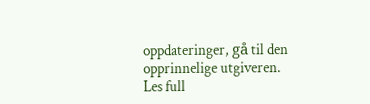oppdateringer, gå til den opprinnelige utgiveren.
Les full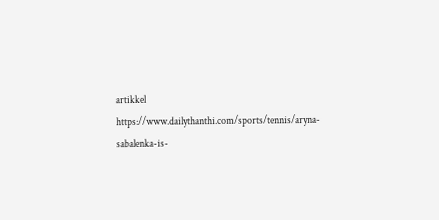artikkel
https://www.dailythanthi.com/sports/tennis/aryna-sabalenka-is-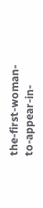the-first-woman-to-appear-in-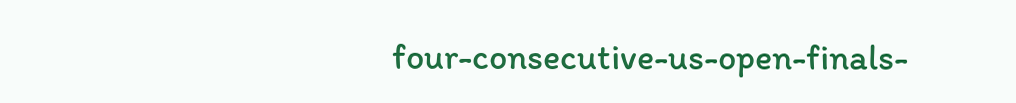four-consecutive-us-open-finals-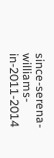since-serena-williams-in-2011-2014